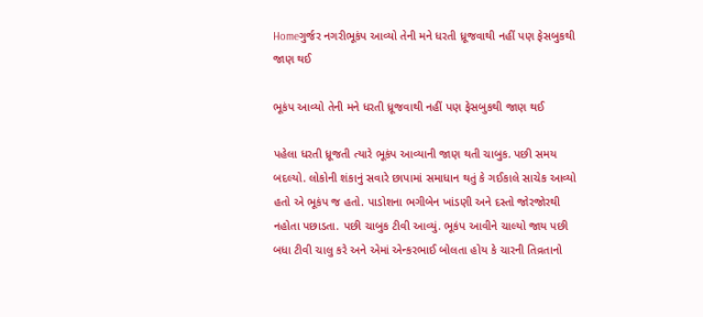Homeગુર્જર નગરીભૂકંપ આવ્યો તેની મને ધરતી ધ્રૂજવાથી નહીં પણ ફેસબુકથી જાણ થઈ

ભૂકંપ આવ્યો તેની મને ધરતી ધ્રૂજવાથી નહીં પણ ફેસબુકથી જાણ થઈ

પહેલા ધરતી ધ્રૂજતી ત્યારે ભૂકંપ આવ્યાની જાણ થતી ચાબુક. પછી સમય બદલ્યો. લોકોની શંકાનું સવારે છાપામાં સમાધાન થતું કે ગઈકાલે સાચેક આવ્યો હતો એ ભૂકંપ જ હતો. પાડોશના ભગીબેન ખાંડણી અને દસ્તો જોરજોરથી નહોતા પછાડતા. પછી ચાબુક ટીવી આવ્યું. ભૂકંપ આવીને ચાલ્યો જાય પછી બધા ટીવી ચાલુ કરે અને એમાં એન્કરભાઈ બોલતા હોય કે ચારની તિવ્રતાનો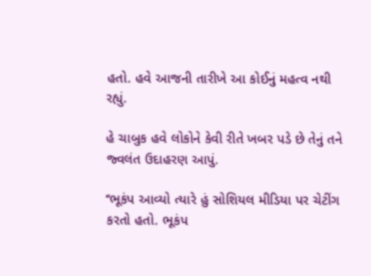હતો. હવે આજની તારીખે આ કોઈનું મહત્વ નથી રહ્યું.

હે ચાબુક હવે લોકોને કેવી રીતે ખબર પડે છે તેનું તને જ્વલંત ઉદાહરણ આપું.

‘‘ભૂકંપ આવ્યો ત્યારે હું સોશિયલ મીડિયા પર ચેટીંગ કરતો હતો. ભૂકંપ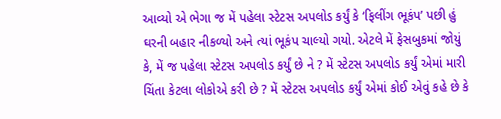આવ્યો એ ભેગા જ મેં પહેલા સ્ટેટસ અપલોડ કર્યું કે ‘ફિલીંગ ભૂકંપ’ પછી હું ઘરની બહાર નીકળ્યો અને ત્યાં ભૂકંપ ચાલ્યો ગયો. એટલે મેં ફેસબુકમાં જોયું કે, મેં જ પહેલા સ્ટેટસ અપલોડ કર્યું છે ને ? મેં સ્ટેટસ અપલોડ કર્યું એમાં મારી ચિંતા કેટલા લોકોએ કરી છે ? મેં સ્ટેટસ અપલોડ કર્યું એમાં કોઈ એવું કહે છે કે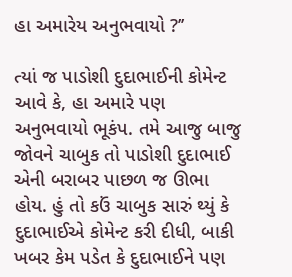હા અમારેય અનુભવાયો ?’’

ત્યાં જ પાડોશી દુદાભાઈની કોમેન્ટ આવે કે, હા અમારે પણ અનુભવાયો ભૂકંપ. તમે આજુ બાજુ જોવને ચાબુક તો પાડોશી દુદાભાઈ એની બરાબર પાછળ જ ઊભા હોય. હું તો કઉં ચાબુક સારું થ્યું કે દુદાભાઈએ કોમેન્ટ કરી દીધી, બાકી ખબર કેમ પડેત કે દુદાભાઈને પણ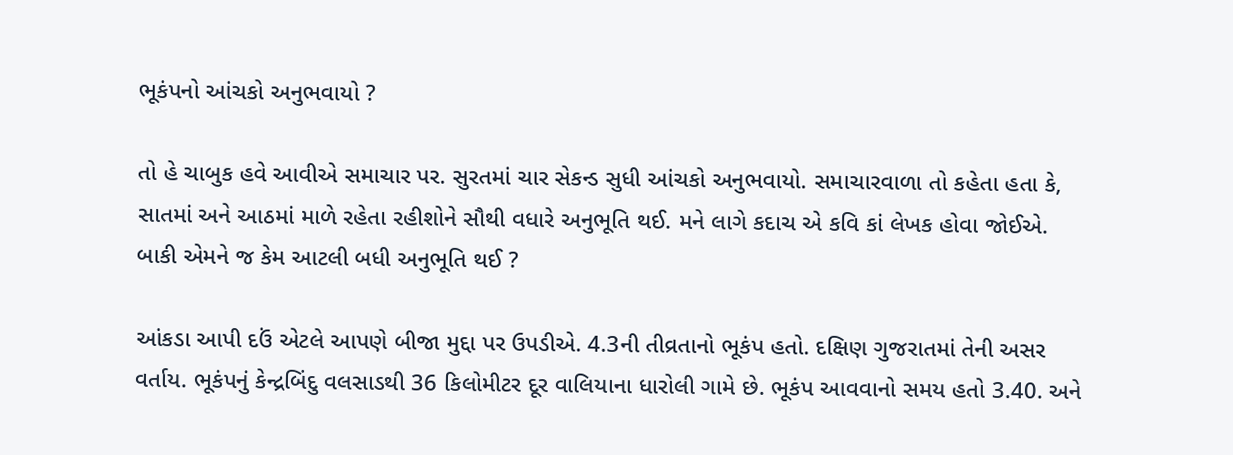ભૂકંપનો આંચકો અનુભવાયો ?

તો હે ચાબુક હવે આવીએ સમાચાર પર. સુરતમાં ચાર સેકન્ડ સુધી આંચકો અનુભવાયો. સમાચારવાળા તો કહેતા હતા કે, સાતમાં અને આઠમાં માળે રહેતા રહીશોને સૌથી વધારે અનુભૂતિ થઈ. મને લાગે કદાચ એ કવિ કાં લેખક હોવા જોઈએ. બાકી એમને જ કેમ આટલી બધી અનુભૂતિ થઈ ?

આંકડા આપી દઉં એટલે આપણે બીજા મુદ્દા પર ઉપડીએ. 4.3ની તીવ્રતાનો ભૂકંપ હતો. દક્ષિણ ગુજરાતમાં તેની અસર વર્તાય. ભૂકંપનું કેન્દ્રબિંદુ વલસાડથી 36 કિલોમીટર દૂર વાલિયાના ધારોલી ગામે છે. ભૂકંપ આવવાનો સમય હતો 3.40. અને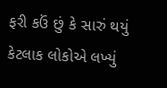ફરી કઉં છું કે સારું થયું કેટલાક લોકોએ લખ્યું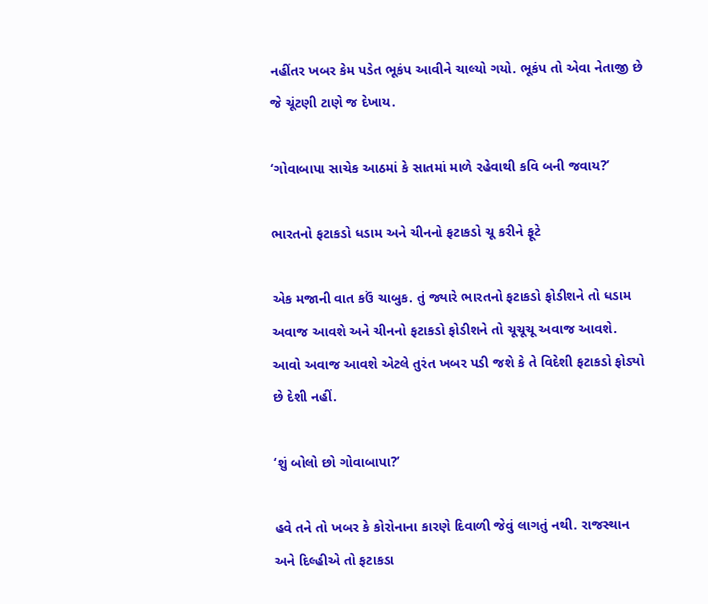નહીંતર ખબર કેમ પડેત ભૂકંપ આવીને ચાલ્યો ગયો. ભૂકંપ તો એવા નેતાજી છે જે ચૂંટણી ટાણે જ દેખાય.

‘ગોવાબાપા સાચેક આઠમાં કે સાતમાં માળે રહેવાથી કવિ બની જવાય?’

ભારતનો ફટાકડો ધડામ અને ચીનનો ફટાકડો ચૂ કરીને ફૂટે

એક મજાની વાત કઉં ચાબુક. તું જ્યારે ભારતનો ફટાકડો ફોડીશને તો ધડામ અવાજ આવશે અને ચીનનો ફટાકડો ફોડીશને તો ચૂચૂચૂ અવાજ આવશે. આવો અવાજ આવશે એટલે તુરંત ખબર પડી જશે કે તે વિદેશી ફટાકડો ફોડ્યો છે દેશી નહીં.

‘શું બોલો છો ગોવાબાપા?’

હવે તને તો ખબર કે કોરોનાના કારણે દિવાળી જેવું લાગતું નથી. રાજસ્થાન અને દિલ્હીએ તો ફટાકડા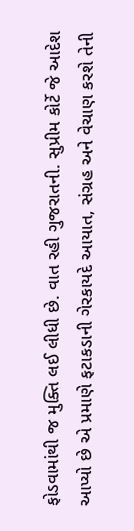ફોડવામાંથી જ મુક્તિ લઈ લીધી છે. વાત રહી ગુજરાતની. સુપ્રીમ કોર્ટે જે આદેશ આપ્યો છે એ પ્રમાણે ફટાકડાની ગેરકાયદે આયાત, સંગ્રહ અને વેચાણ કરશે તેની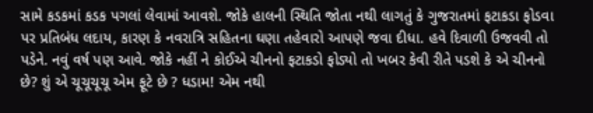સામે કડકમાં કડક પગલાં લેવામાં આવશે. જોકે હાલની સ્થિતિ જોતા નથી લાગતું કે ગુજરાતમાં ફટાકડા ફોડવા પર પ્રતિબંધ લદાય, કારણ કે નવરાત્રિ સહિતના ઘણા તહેવારો આપણે જવા દીધા. હવે દિવાળી ઉજવવી તો પડેને. નવું વર્ષ પણ આવે. જોકે નહીં ને કોઈએ ચીનનો ફટાકડો ફોડ્યો તો ખબર કેવી રીતે પડશે કે એ ચીનનો છે? શું એ ચૂચૂચૂચૂ એમ ફૂટે છે ? ધડામ! એમ નથી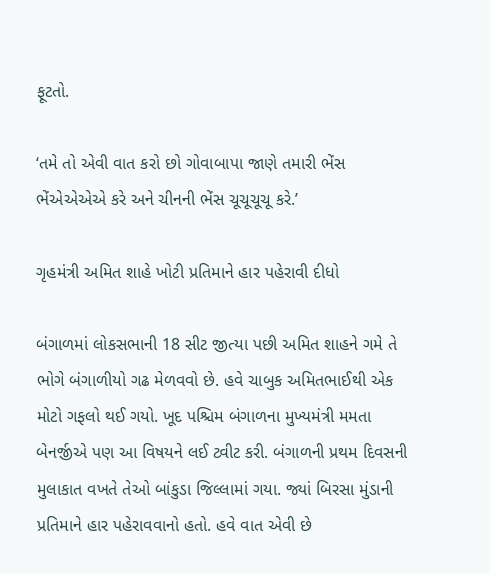ફૂટતો.

‘તમે તો એવી વાત કરો છો ગોવાબાપા જાણે તમારી ભેંસ ભેંએએએએ કરે અને ચીનની ભેંસ ચૂચૂચૂચૂ કરે.’

ગૃહમંત્રી અમિત શાહે ખોટી પ્રતિમાને હાર પહેરાવી દીધો

બંગાળમાં લોકસભાની 18 સીટ જીત્યા પછી અમિત શાહને ગમે તે ભોગે બંગાળીયો ગઢ મેળવવો છે. હવે ચાબુક અમિતભાઈથી એક મોટો ગફલો થઈ ગયો. ખૂદ પશ્ચિમ બંગાળના મુખ્યમંત્રી મમતા બેનર્જીએ પણ આ વિષયને લઈ ટ્વીટ કરી. બંગાળની પ્રથમ દિવસની મુલાકાત વખતે તેઓ બાંકુડા જિલ્લામાં ગયા. જ્યાં બિરસા મુંડાની પ્રતિમાને હાર પહેરાવવાનો હતો. હવે વાત એવી છે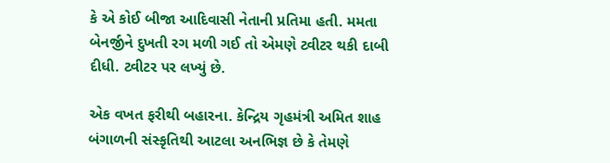કે એ કોઈ બીજા આદિવાસી નેતાની પ્રતિમા હતી. મમતા બેનર્જીને દુખતી રગ મળી ગઈ તો એમણે ટ્વીટર થકી દાબી દીધી. ટ્વીટર પર લખ્યું છે.

એક વખત ફરીથી બહારના. કેન્દ્રિય ગૃહમંત્રી અમિત શાહ બંગાળની સંસ્કૃતિથી આટલા અનભિજ્ઞ છે કે તેમણે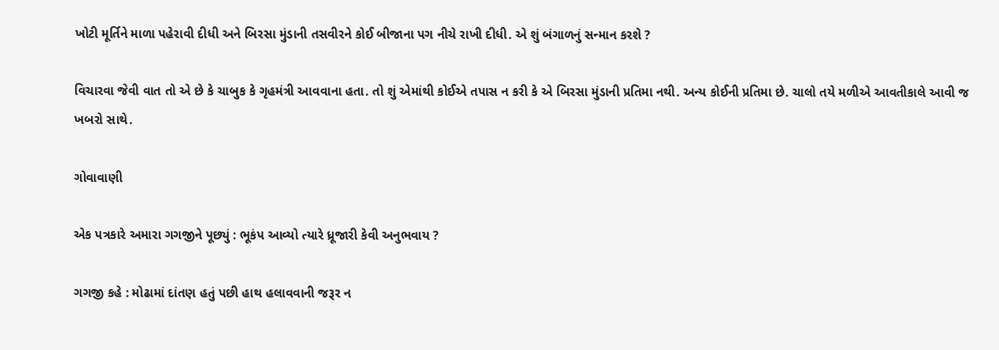ખોટી મૂર્તિને માળા પહેરાવી દીધી અને બિરસા મુંડાની તસવીરને કોઈ બીજાના પગ નીચે રાખી દીધી. એ શું બંગાળનું સન્માન કરશે ?

વિચારવા જેવી વાત તો એ છે કે ચાબુક કે ગૃહમંત્રી આવવાના હતા. તો શું એમાંથી કોઈએ તપાસ ન કરી કે એ બિરસા મુંડાની પ્રતિમા નથી. અન્ય કોઈની પ્રતિમા છે. ચાલો તયે મળીએ આવતીકાલે આવી જ ખબરો સાથે.

ગોવાવાણી

એક પત્રકારે અમારા ગગજીને પૂછ્યું : ભૂકંપ આવ્યો ત્યારે ધ્રૂજારી કેવી અનુભવાય ?

ગગજી કહે : મોઢામાં દાંતણ હતું પછી હાથ હલાવવાની જરૂર ન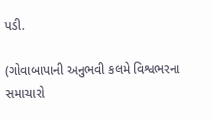પડી.

(ગોવાબાપાની અનુભવી કલમે વિશ્વભરના સમાચારો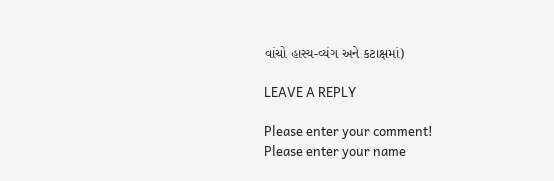વાંચો હાસ્ય-વ્યંગ અને કટાક્ષમાં)

LEAVE A REPLY

Please enter your comment!
Please enter your name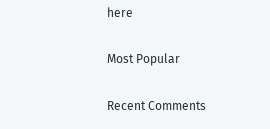here

Most Popular

Recent Comments